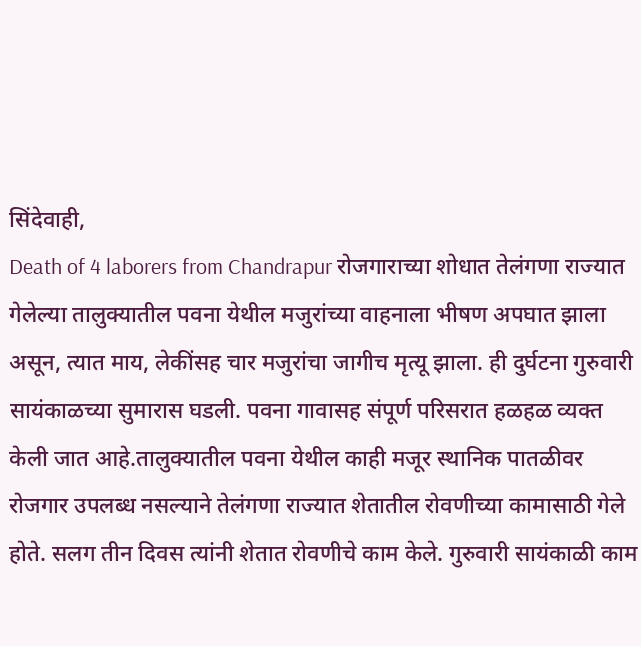सिंदेवाही,
Death of 4 laborers from Chandrapur रोजगाराच्या शोधात तेलंगणा राज्यात गेलेल्या तालुक्यातील पवना येथील मजुरांच्या वाहनाला भीषण अपघात झाला असून, त्यात माय, लेकींसह चार मजुरांचा जागीच मृत्यू झाला. ही दुर्घटना गुरुवारी सायंकाळच्या सुमारास घडली. पवना गावासह संपूर्ण परिसरात हळहळ व्यक्त केली जात आहे.तालुक्यातील पवना येथील काही मजूर स्थानिक पातळीवर रोजगार उपलब्ध नसल्याने तेलंगणा राज्यात शेतातील रोवणीच्या कामासाठी गेले होते. सलग तीन दिवस त्यांनी शेतात रोवणीचे काम केले. गुरुवारी सायंकाळी काम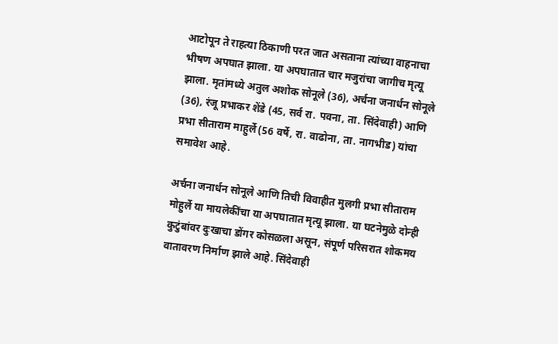आटोपून ते राहत्या ठिकाणी परत जात असताना त्यांच्या वाहनाचा भीषण अपघात झाला. या अपघातात चार मजुरांचा जागीच मृत्यू झाला. मृतांमध्ये अतुल अशोक सोनूले (36), अर्चना जनार्धन सोनूले (36), रंजू प्रभाकर शेंडे (45, सर्व रा. पवना, ता. सिंदेवाही) आणि प्रभा सीताराम माहुर्ले (56 वर्षे, रा. वाढोना, ता. नागभीड) यांचा समावेश आहे.

अर्चना जनार्धन सोनूले आणि तिची विवाहीत मुलगी प्रभा सीताराम मोहुर्ले या मायलेकींचा या अपघातात मृत्यू झाला. या घटनेमुळे दोन्ही कुटुंबांवर दुःखाचा डोंगर कोसळला असून, संपूर्ण परिसरात शोकमय वातावरण निर्माण झाले आहे. सिंदेवाही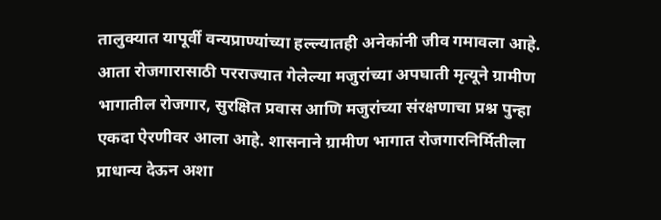तालुक्यात यापूर्वी वन्यप्राण्यांच्या हल्ल्यातही अनेकांनी जीव गमावला आहे. आता रोजगारासाठी परराज्यात गेलेल्या मजुरांच्या अपघाती मृत्यूने ग्रामीण भागातील रोजगार, सुरक्षित प्रवास आणि मजुरांच्या संरक्षणाचा प्रश्न पुन्हा एकदा ऐरणीवर आला आहे. शासनाने ग्रामीण भागात रोजगारनिर्मितीला प्राधान्य देऊन अशा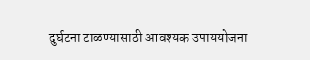दुर्घटना टाळण्यासाठी आवश्यक उपाययोजना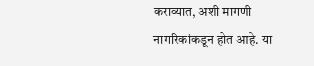कराव्यात, अशी मागणी नागरिकांकडून होत आहे. या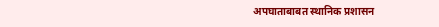अपघाताबाबत स्थानिक प्रशासन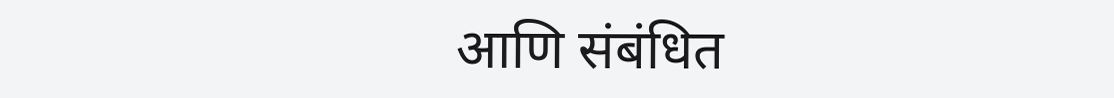आणि संबंधित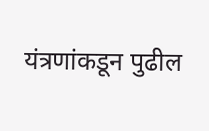यंत्रणांकडून पुढील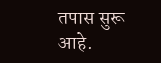तपास सुरू आहे.